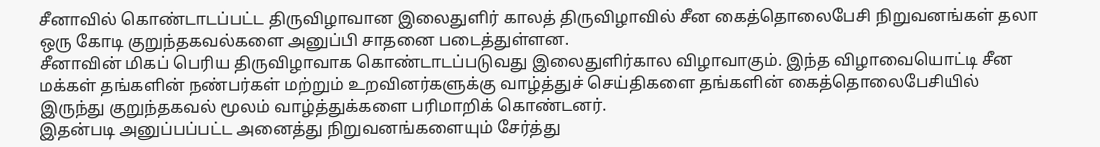சீனாவில் கொண்டாடப்பட்ட திருவிழாவான இலைதுளிர் காலத் திருவிழாவில் சீன கைத்தொலைபேசி நிறுவனங்கள் தலா ஒரு கோடி குறுந்தகவல்களை அனுப்பி சாதனை படைத்துள்ளன.
சீனாவின் மிகப் பெரிய திருவிழாவாக கொண்டாடப்படுவது இலைதுளிர்கால விழாவாகும். இந்த விழாவையொட்டி சீன மக்கள் தங்களின் நண்பர்கள் மற்றும் உறவினர்களுக்கு வாழ்த்துச் செய்திகளை தங்களின் கைத்தொலைபேசியில் இருந்து குறுந்தகவல் மூலம் வாழ்த்துக்களை பரிமாறிக் கொண்டனர்.
இதன்படி அனுப்பப்பட்ட அனைத்து நிறுவனங்களையும் சேர்த்து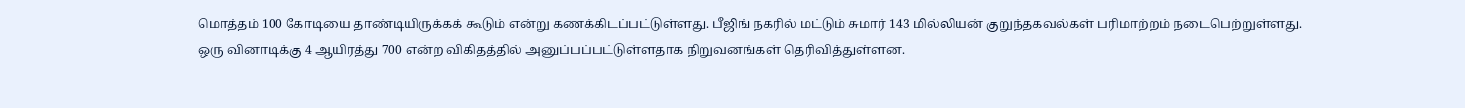மொத்தம் 100 கோடியை தாண்டியிருக்கக் கூடும் என்று கணக்கிடப்பட்டுள்ளது. பீஜிங் நகரில் மட்டும் சுமார் 143 மில்லியன் குறுந்தகவல்கள் பரிமாற்றம் நடைபெற்றுள்ளது.
ஒரு வினாடிக்கு 4 ஆயிரத்து 700 என்ற விகிதத்தில் அனுப்பப்பட்டுள்ளதாக நிறுவனங்கள் தெரிவித்துள்ளன.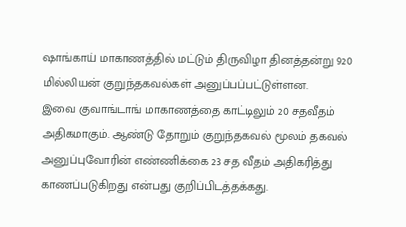ஷாங்காய் மாகாணத்தில் மட்டும் திருவிழா தினத்தன்று 920 மில்லியன் குறுந்தகவல்கள் அனுப்பப்பட்டுள்ளன.
இவை குவாங்டாங் மாகாணத்தை காட்டிலும் 20 சதவீதம் அதிகமாகும். ஆண்டு தோறும் குறுந்தகவல் மூலம் தகவல் அனுப்புவோரின் எண்ணிக்கை 23 சத வீதம் அதிகரித்து காணப்படுகிறது என்பது குறிப்பிடத்தக்கது.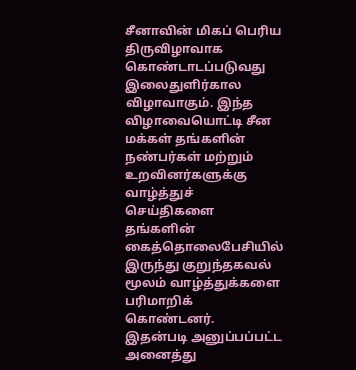சீனாவின் மிகப் பெரிய திருவிழாவாக கொண்டாடப்படுவது இலைதுளிர்கால விழாவாகும். இந்த விழாவையொட்டி சீன மக்கள் தங்களின் நண்பர்கள் மற்றும் உறவினர்களுக்கு வாழ்த்துச் செய்திகளை தங்களின் கைத்தொலைபேசியில் இருந்து குறுந்தகவல் மூலம் வாழ்த்துக்களை பரிமாறிக் கொண்டனர்.
இதன்படி அனுப்பப்பட்ட அனைத்து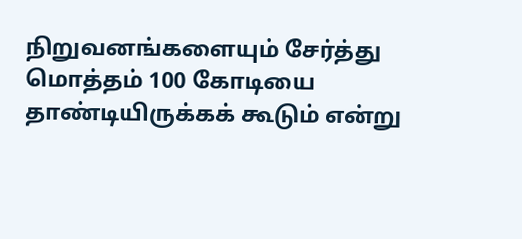நிறுவனங்களையும் சேர்த்து மொத்தம் 100 கோடியை தாண்டியிருக்கக் கூடும் என்று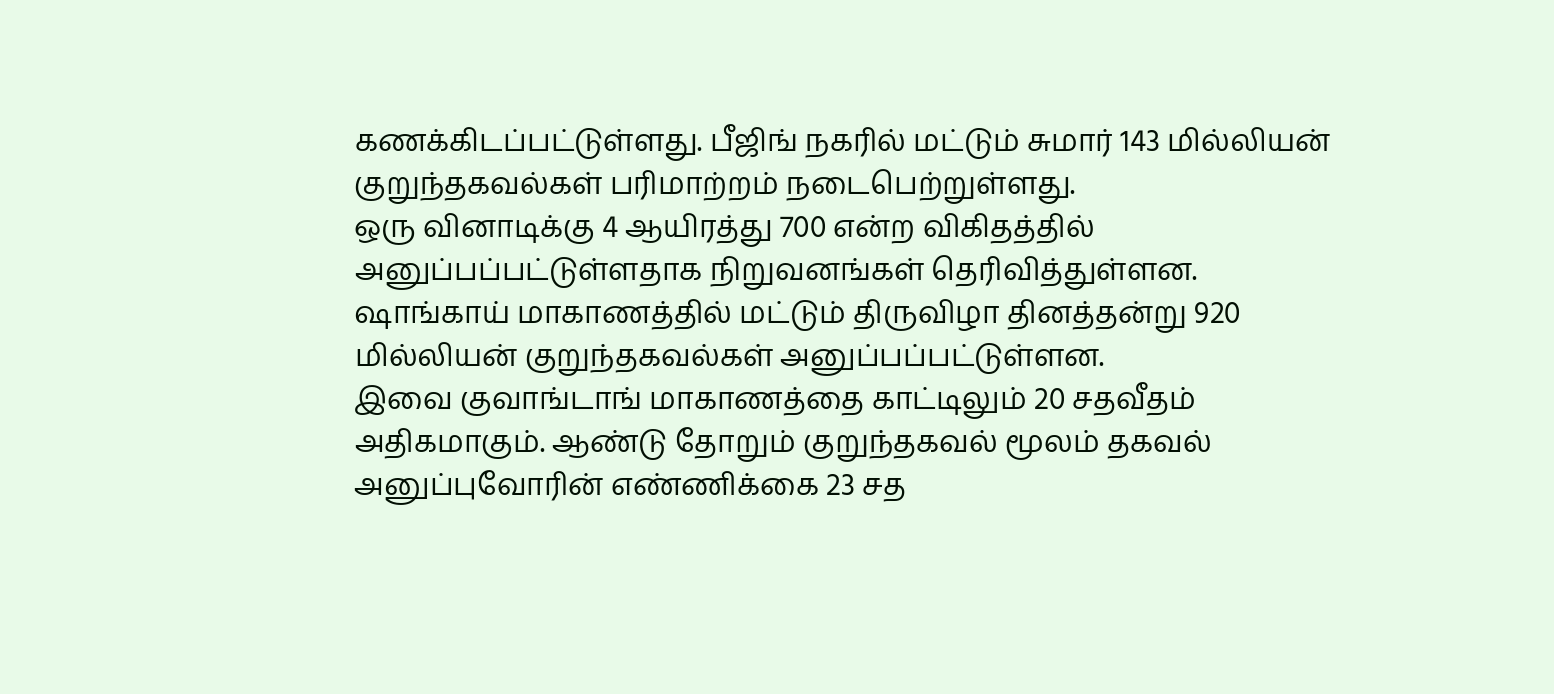கணக்கிடப்பட்டுள்ளது. பீஜிங் நகரில் மட்டும் சுமார் 143 மில்லியன் குறுந்தகவல்கள் பரிமாற்றம் நடைபெற்றுள்ளது.
ஒரு வினாடிக்கு 4 ஆயிரத்து 700 என்ற விகிதத்தில் அனுப்பப்பட்டுள்ளதாக நிறுவனங்கள் தெரிவித்துள்ளன. ஷாங்காய் மாகாணத்தில் மட்டும் திருவிழா தினத்தன்று 920 மில்லியன் குறுந்தகவல்கள் அனுப்பப்பட்டுள்ளன.
இவை குவாங்டாங் மாகாணத்தை காட்டிலும் 20 சதவீதம் அதிகமாகும். ஆண்டு தோறும் குறுந்தகவல் மூலம் தகவல் அனுப்புவோரின் எண்ணிக்கை 23 சத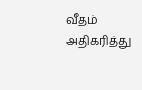வீதம் அதிகரித்து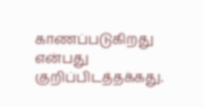காணப்படுகிறது என்பது குறிப்பிடத்தக்கது.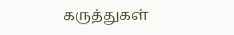கருத்துகள்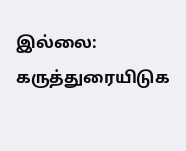இல்லை:
கருத்துரையிடுக